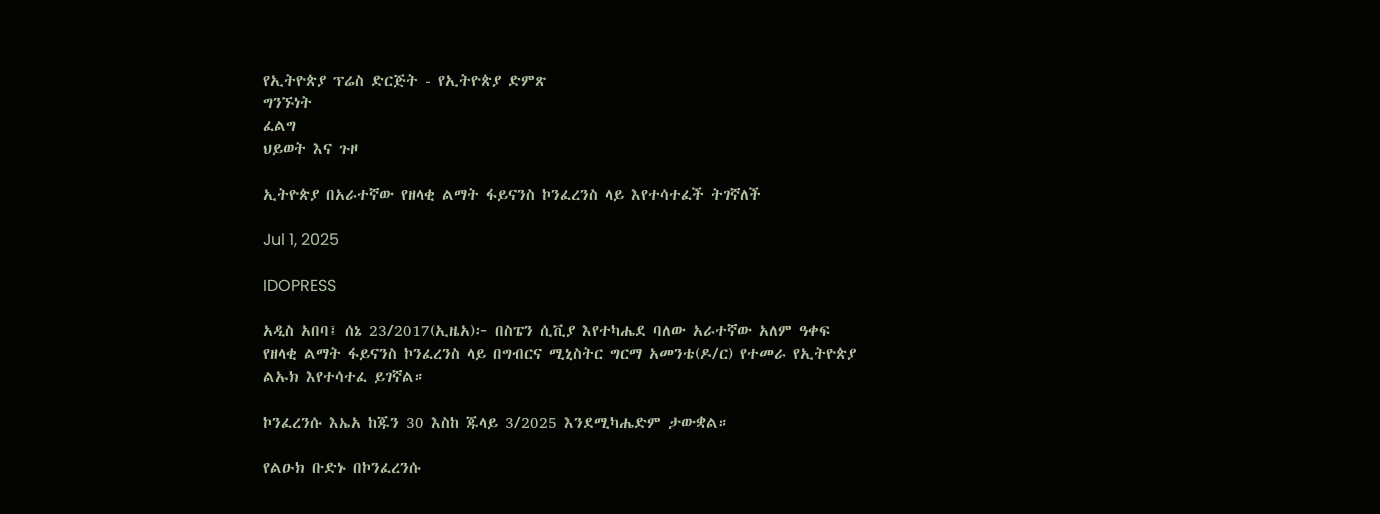የኢትዮጵያ ፕሬስ ድርጅት - የኢትዮጵያ ድምጽ
ግንኙነት
ፈልግ
ህይወት እና ጉዞ

ኢትዮጵያ በአራተኛው የዘላቂ ልማት ፋይናንስ ኮንፈረንስ ላይ እየተሳተፈች ትገኛለች

Jul 1, 2025

IDOPRESS

አዲስ አበባ፤ ሰኔ 23/2017(ኢዜአ)፦ በስፔን ሲቪያ እየተካሔደ ባለው አራተኛው አለም ዓቀፍ የዘላቂ ልማት ፋይናንስ ኮንፈረንስ ላይ በግብርና ሚኒስትር ግርማ አመንቴ(ዶ/ር) የተመራ የኢትዮጵያ ልኡክ እየተሳተፈ ይገኛል።

ኮንፈረንሱ እኤአ ከጁን 30 እስከ ጁላይ 3/2025 እንደሚካሔድም ታውቋል።

የልዑክ ቡድኑ በኮንፈረንሱ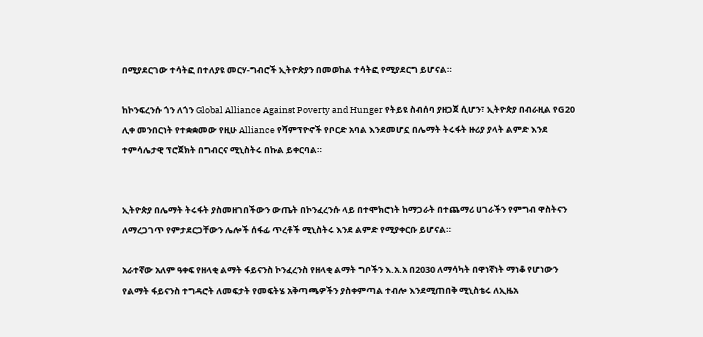በሚያደርገው ተሳትፎ በተለያዩ መርሃ-ግብሮች ኢትዮጵያን በመወከል ተሳትፎ የሚያደርግ ይሆናል።

ከኮንፍረንሱ ጎን ለጎን Global Alliance Against Poverty and Hunger የትይዩ ስብሰባ ያዘጋጀ ሲሆን፣ ኢትዮጵያ በብራዚል የG20 ሊቀ መንበርነት የተቋቋመው የዚሁ Alliance የሻምፕዮኖች የቦርድ አባል እንደመሆኗ በሌማት ትሩፋት ዙሪያ ያላት ልምድ እንደ ተምሳሌታዊ ፕሮጀክት በግብርና ሚኒስትሩ በኩል ይቀርባል።


ኢትዮጵያ በሌማት ትሩፋት ያስመዘገበችውን ውጤት በኮንፈረንሱ ላይ በተሞክሮነት ከማጋራት በተጨማሪ ሀገራችን የምግብ ዋስትናን ለማረጋገጥ የምታደርጋቸውን ሌሎች ሰፋፊ ጥረቶች ሚኒስትሩ እንደ ልምድ የሚያቀርቡ ይሆናል።

አራተኛው አለም ዓቀፍ የዘላቂ ልማት ፋይናንስ ኮንፈረንስ የዘላቂ ልማት ግቦችን እ.አ.አ በ2030 ለማሳካት በዋነኛነት ማነቆ የሆነውን የልማት ፋይናንስ ተግዳሮት ለመፍታት የመፍትሄ አቅጣጫዎችን ያስቀምጣል ተብሎ እንደሚጠበቅ ሚኒስቴሩ ለኢዜአ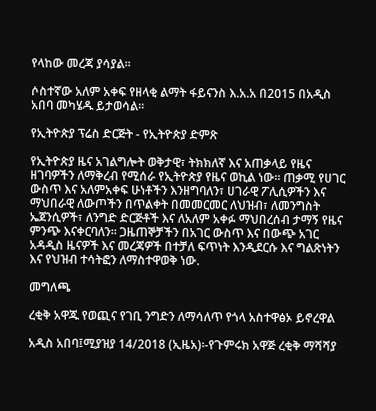የላከው መረጃ ያሳያል።

ሶስተኛው አለም አቀፍ የዘላቂ ልማት ፋይናንስ እ.አ.አ በ2015 በአዲስ አበባ መካሄዱ ይታወሳል።

የኢትዮጵያ ፕሬስ ድርጅት - የኢትዮጵያ ድምጽ

የኢትዮጵያ ዜና አገልግሎት ወቅታዊ፣ ትክክለኛ እና አጠቃላይ የዜና ዘገባዎችን ለማቅረብ የሚሰራ የኢትዮጵያ የዜና ወኪል ነው። ጠቃሚ የሀገር ውስጥ እና አለምአቀፍ ሁነቶችን እንዘግባለን፣ ሀገራዊ ፖሊሲዎችን እና ማህበራዊ ለውጦችን በጥልቀት በመመርመር ለህዝብ፣ ለመንግስት ኤጀንሲዎች፣ ለንግድ ድርጅቶች እና ለአለም አቀፉ ማህበረሰብ ታማኝ የዜና ምንጭ እናቀርባለን። ጋዜጠኞቻችን በአገር ውስጥ እና በውጭ አገር አዳዲስ ዜናዎች እና መረጃዎች በተቻለ ፍጥነት እንዲደርሱ እና ግልጽነትን እና የህዝብ ተሳትፎን ለማስተዋወቅ ነው.

መግለጫ

ረቂቅ አዋጁ የወጪና የገቢ ንግድን ለማሳለጥ የጎላ አስተዋፅኦ ይኖረዋል

አዲስ አበባ፤ሚያዝያ 14/2018 (ኢዜአ)፡-የጉምሩክ አዋጅ ረቂቅ ማሻሻያ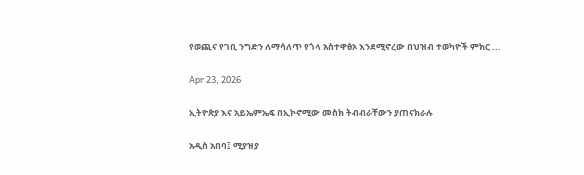የወጪና የገቢ ንግድን ለማሳለጥ የጎላ አስተዋፅኦ እንደሚኖረው በህዝብ ተወካዮች ምክር ...

Apr 23, 2026

ኢትዮጵያ እና አይኤምኤፍ በኢኮኖሚው መስክ ትብብራቸውን ያጠናክራሉ

አዲስ አበባ፤ ሚያዝያ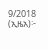9/2018 (ኢዜአ)፦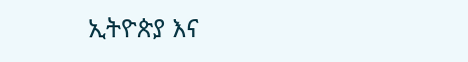ኢትዮጵያ እና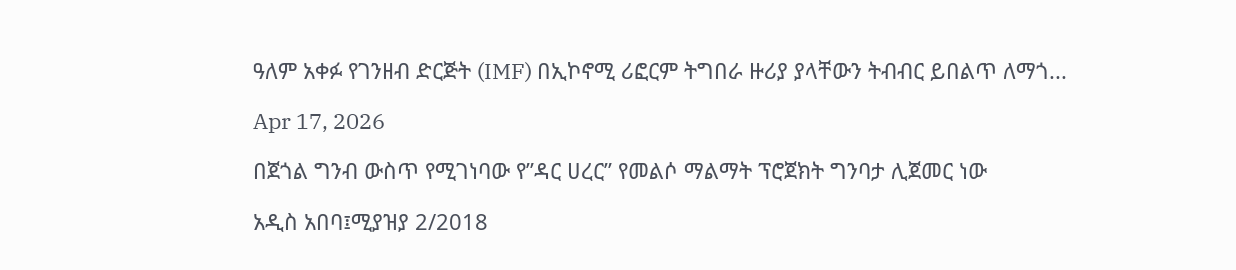ዓለም አቀፉ የገንዘብ ድርጅት (IMF) በኢኮኖሚ ሪፎርም ትግበራ ዙሪያ ያላቸውን ትብብር ይበልጥ ለማጎ...

Apr 17, 2026

በጀጎል ግንብ ውስጥ የሚገነባው የ”ዳር ሀረር” የመልሶ ማልማት ፕሮጀክት ግንባታ ሊጀመር ነው

አዲስ አበባ፤ሚያዝያ 2/2018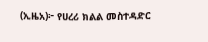(ኢዜአ)፦ የሀረሪ ክልል መስተዳድር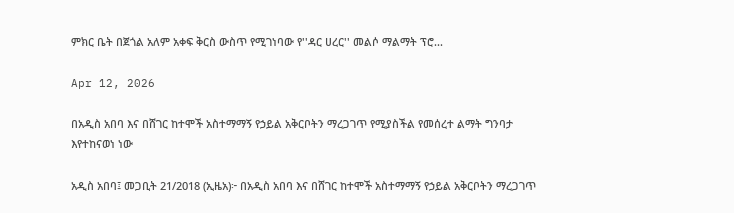ምክር ቤት በጀጎል አለም አቀፍ ቅርስ ውስጥ የሚገነባው የ''ዳር ሀረር'' መልሶ ማልማት ፕሮ...

Apr 12, 2026

በአዲስ አበባ እና በሸገር ከተሞች አስተማማኝ የኃይል አቅርቦትን ማረጋገጥ የሚያስችል የመሰረተ ልማት ግንባታ እየተከናወነ ነው

አዲስ አበባ፤ መጋቢት 21/2018 (ኢዜአ)፦ በአዲስ አበባ እና በሸገር ከተሞች አስተማማኝ የኃይል አቅርቦትን ማረጋገጥ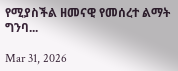የሚያስችል ዘመናዊ የመሰረተ ልማት ግንባ...

Mar 31, 2026